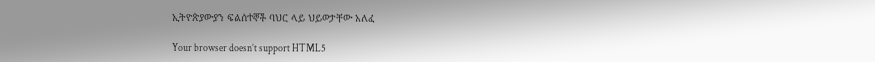ኢትዮጵያውያን ፍልሰተኞች ባህር ላይ ህይወታቸው አለፈ

Your browser doesn’t support HTML5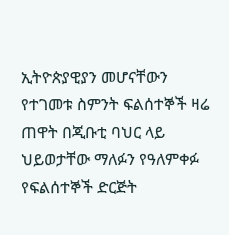ኢትዮጵያዊያን መሆናቸውን የተገመቱ ስምንት ፍልሰተኞች ዛሬ ጠዋት በጂቡቲ ባህር ላይ ህይወታቸው ማለፉን የዓለምቀፉ የፍልሰተኞች ድርጅት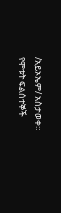/አይኦኤም/ አስታወቀ። የሞቱት ፍልሰተኞች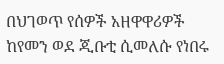በህገወጥ የሰዎች አዘዋዋሪዎች ከየመን ወደ ጂቡቲ ሲመለሱ የነበሩ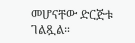መሆናቸው ድርጅቱ ገልጿል።